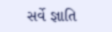સર્વે જ્ઞાતિ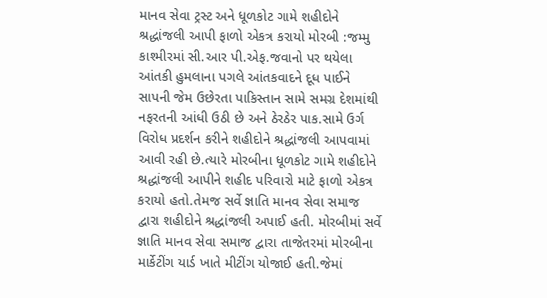માનવ સેવા ટ્રસ્ટ અને ધૂળકોટ ગામે શહીદોને શ્રદ્ધાંજલી આપી ફાળો એકત્ર કરાયો મોરબી :જમ્મુ કાશ્મીરમાં સી.આર પી.એફ.જવાનો પર થયેલા આંતકી હુમલાના પગલે આંતકવાદને દૂધ પાઈને સાપની જેમ ઉછેરતા પાકિસ્તાન સામે સમગ્ર દેશમાંથી નફરતની આંધી ઉઠી છે અને ઠેરઠેર પાક.સામે ઉર્ગ વિરોધ પ્રદર્શન કરીને શહીદોને શ્રદ્ધાંજલી આપવામાં આવી રહી છે.ત્યારે મોરબીના ધૂળકોટ ગામે શહીદોને શ્રદ્ધાંજલી આપીને શહીદ પરિવારો માટે ફાળો એકત્ર કરાયો હતો.તેમજ સર્વે જ્ઞાતિ માનવ સેવા સમાજ દ્વારા શહીદોને શ્રદ્ધાંજલી અપાઈ હતી. મોરબીમાં સર્વે જ્ઞાતિ માનવ સેવા સમાજ દ્વારા તાજેતરમાં મોરબીના માર્કેટીંગ યાર્ડ ખાતે મીટીંગ યોજાઈ હતી.જેમાં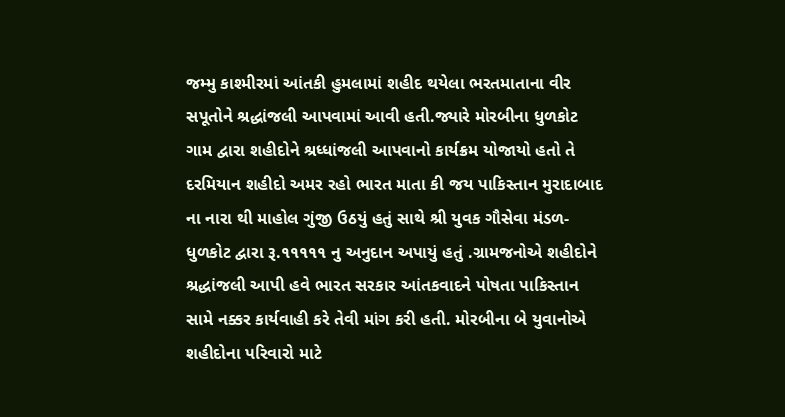જમ્મુ કાશ્મીરમાં આંતકી હુમલામાં શહીદ થયેલા ભરતમાતાના વીર સપૂતોને શ્રદ્ધાંજલી આપવામાં આવી હતી.જ્યારે મોરબીના ધુળકોટ ગામ દ્વારા શહીદોને શ્રધ્ધાંજલી આપવાનો કાર્યક્રમ યોજાયો હતો તે દરમિયાન શહીદો અમર રહો ભારત માતા કી જય પાકિસ્તાન મુરાદાબાદ ના નારા થી માહોલ ગુંજી ઉઠયું હતું સાથે શ્રી યુવક ગૌસેવા મંડળ-ધુળકોટ દ્વારા રૂ.૧૧૧૧૧ નુ અનુદાન અપાયું હતું .ગ્રામજનોએ શહીદોને શ્રદ્ધાંજલી આપી હવે ભારત સરકાર આંતકવાદને પોષતા પાકિસ્તાન સામે નક્કર કાર્યવાહી કરે તેવી માંગ કરી હતી. મોરબીના બે યુવાનોએ શહીદોના પરિવારો માટે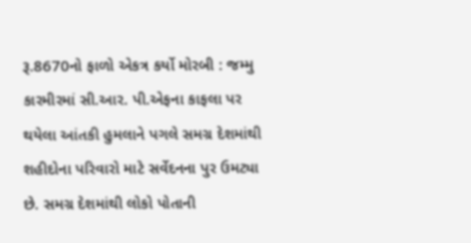રૂ.8670નો ફાળો એકત્ર કર્યો મોરબી : જમ્મુ કારમીરમાં સી.આર. પી.એફના કાફલા પર થયેલા આંતકી હુમલાને પગલે સમગ્ર દેશમાંથી શહીદોના પરિવારો માટે સર્વેદનના પુર ઉમટ્યા છે. સમગ્ર દેશમાંથી લોકો પોતાની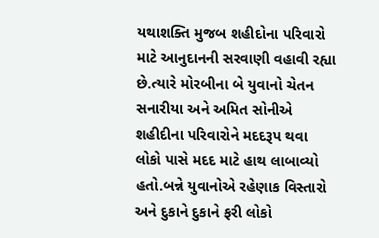યથાશક્તિ મુજબ શહીદોના પરિવારો માટે આનુદાનની સરવાણી વહાવી રહ્યા છે.ત્યારે મોરબીના બે યુવાનો ચેતન સનારીયા અને અમિત સોનીએ શહીદીના પરિવારોને મદદરૂપ થવા લોકો પાસે મદદ માટે હાથ લાબાવ્યો હતો.બન્ને યુવાનોએ રહેણાક વિસ્તારો અને દુકાને દુકાને ફરી લોકો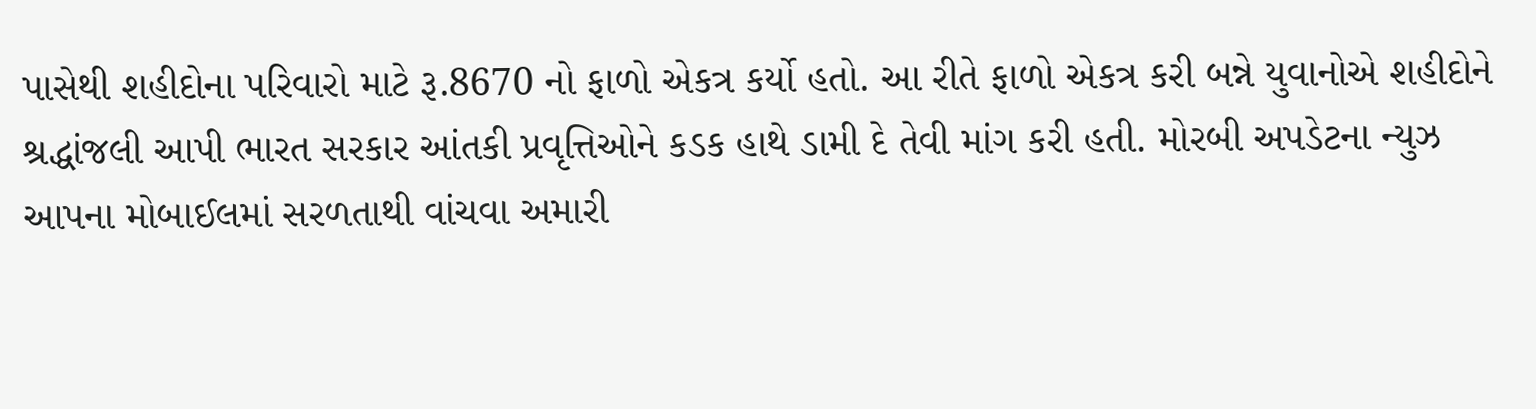પાસેથી શહીદોના પરિવારો માટે રૂ.8670 નો ફાળો એકત્ર કર્યો હતો. આ રીતે ફાળો એકત્ર કરી બન્ને યુવાનોએ શહીદોને શ્રદ્ધાંજલી આપી ભારત સરકાર આંતકી પ્રવૃત્તિઓને કડક હાથે ડામી દે તેવી માંગ કરી હતી. મોરબી અપડેટના ન્યુઝ આપના મોબાઈલમાં સરળતાથી વાંચવા અમારી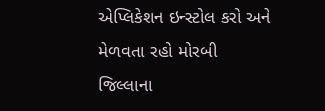એપ્લિકેશન ઇન્સ્ટોલ કરો અને મેળવતા રહો મોરબી જિલ્લાના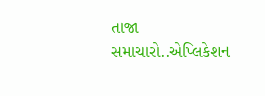તાજા સમાચારો..એપ્લિકેશન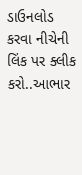ડાઉનલોડ કરવા નીચેની લિંક પર ક્લીક કરો..આભાર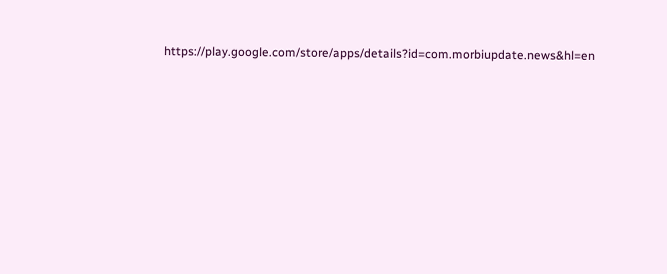https://play.google.com/store/apps/details?id=com.morbiupdate.news&hl=en